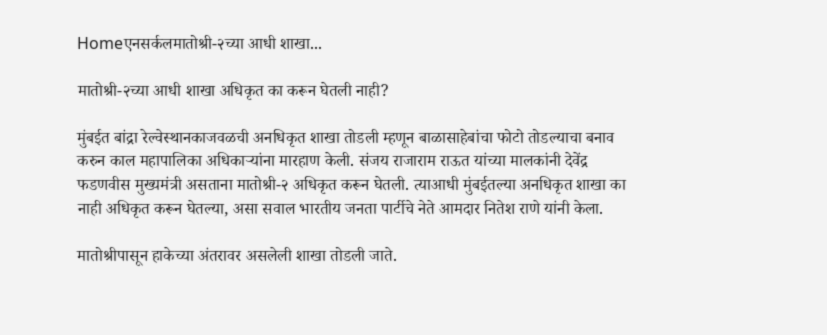Homeएनसर्कलमातोश्री-२च्या आधी शाखा...

मातोश्री-२च्या आधी शाखा अधिकृत का करून घेतली नाही?

मुंबईत बांद्रा रेल्वेस्थानकाजवळची अनधिकृत शाखा तोडली म्हणून बाळासाहेबांचा फोटो तोडल्याचा बनाव करुन काल महापालिका अधिकाऱ्यांना मारहाण केली. संजय राजाराम राऊत यांच्या मालकांनी देवेंद्र फडणवीस मुख्यमंत्री असताना मातोश्री-२ अधिकृत करून घेतली. त्याआधी मुंबईतल्या अनधिकृत शाखा का नाही अधिकृत करून घेतल्या, असा सवाल भारतीय जनता पार्टीचे नेते आमदार नितेश राणे यांनी केला.

मातोश्रीपासून हाकेच्या अंतरावर असलेली शाखा तोडली जाते.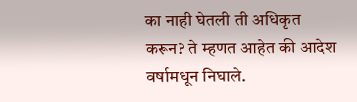का नाही घेतली ती अधिकृत करून? ते म्हणत आहेत की आदेश वर्षामधून निघाले.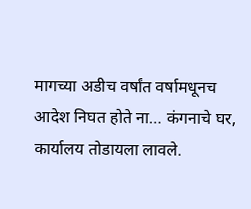मागच्या अडीच वर्षांत वर्षामधूनच आदेश निघत होते ना… कंगनाचे घर, कार्यालय तोडायला लावले.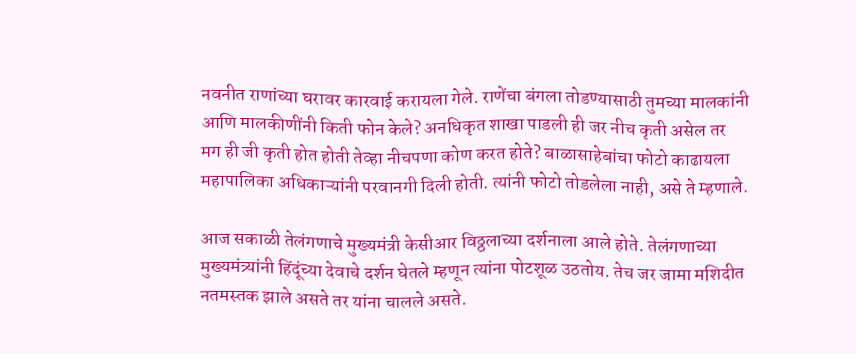नवनीत राणांच्या घरावर कारवाई करायला गेले. राणेंचा बंगला तोडण्यासाठी तुमच्या मालकांनी आणि मालकीणींनी किती फोन केले? अनधिकृत शाखा पाडली ही जर नीच कृती असेल तर मग ही जी कृती होत होती तेव्हा नीचपणा कोण करत होते? बाळासाहेबांचा फोटो काढायला महापालिका अधिकाऱ्यांनी परवानगी दिली होती. त्यांनी फोटो तोडलेला नाही, असे ते म्हणाले.

आज सकाळी तेलंगणाचे मुख्यमंत्री केसीआर विठ्ठलाच्या दर्शनाला आले होते. तेलंगणाच्या मुख्यमंत्र्यांनी हिंदूंच्या देवाचे दर्शन घेतले म्हणून त्यांना पोटशूळ उठतोय. तेच जर जामा मशिदीत नतमस्तक झाले असते तर यांना चालले असते.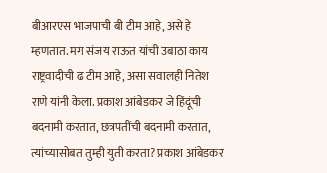बीआरएस भाजपाची बी टीम आहे, असे हे म्हणतात. मग संजय राऊत यांची उबाठा काय राष्ट्रवादीची ढ टीम आहे, असा सवालही नितेश राणे यांनी केला. प्रकाश आंबेडकर जे हिंदूंची बदनामी करतात, छत्रपतींची बदनामी करतात, त्यांच्यासोबत तुम्ही युती करता? प्रकाश आंबेडकर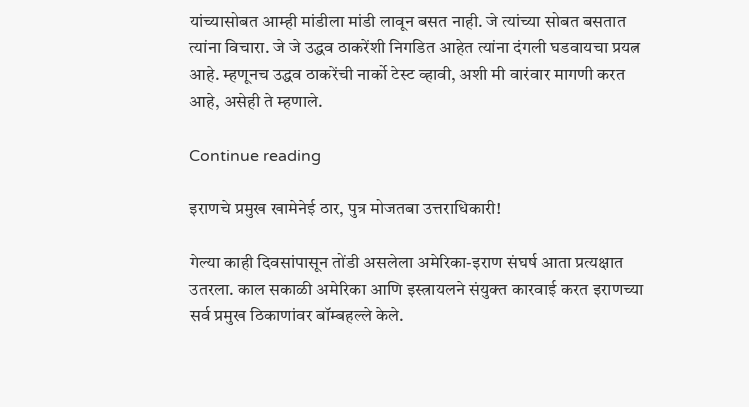यांच्यासोबत आम्ही मांडीला मांडी लावून बसत नाही. जे त्यांच्या सोबत बसतात त्यांना विचारा. जे जे उद्धव ठाकरेंशी निगडित आहेत त्यांना दंगली घडवायचा प्रयत्न आहे. म्हणूनच उद्धव ठाकरेंची नार्को टेस्ट व्हावी, अशी मी वारंवार मागणी करत आहे, असेही ते म्हणाले.

Continue reading

इराणचे प्रमुख खामेनेई ठार, पुत्र मोजतबा उत्तराधिकारी!

गेल्या काही दिवसांपासून तोंडी असलेला अमेरिका-इराण संघर्ष आता प्रत्यक्षात उतरला. काल सकाळी अमेरिका आणि इस्त्रायलने संयुक्त कारवाई करत इराणच्या सर्व प्रमुख ठिकाणांवर बॉम्बहल्ले केले.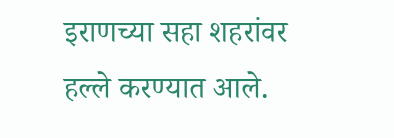इराणच्या सहा शहरांवर हल्ले करण्यात आले.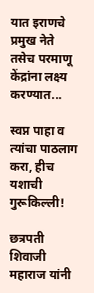यात इराणचे प्रमुख नेते तसेच परमाणू केंद्रांना लक्ष्य करण्यात...

स्वप्न पाहा व त्यांचा पाठलाग करा, हीच यशाची गुरूकिल्ली!

छत्रपती शिवाजी महाराज यांनी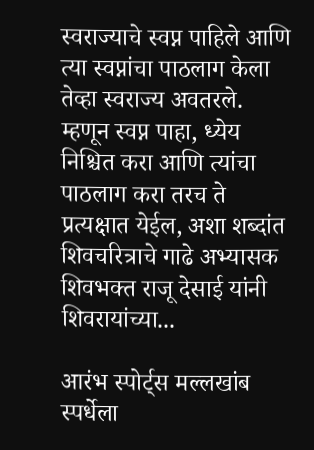स्वराज्याचे स्वप्न पाहिले आणि त्या स्वप्नांचा पाठलाग केला तेव्हा स्वराज्य अवतरले. म्हणून स्वप्न पाहा, ध्येय निश्चित करा आणि त्यांचा पाठलाग करा तरच ते प्रत्यक्षात येईल, अशा शब्दांत शिवचरित्राचे गाढे अभ्यासक शिवभक्त राजू देसाई यांनी शिवरायांच्या...

आरंभ स्पोर्ट्स मल्लखांब स्पर्धेला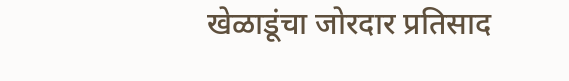खेळाडूंचा जोरदार प्रतिसाद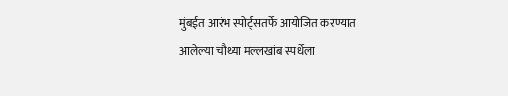मुंबईत आरंभ स्पोर्ट्सतर्फे आयोजित करण्यात आलेल्या चौथ्या मल्लखांब स्पर्धेला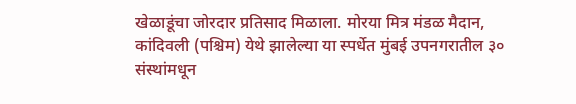खेळाडूंचा जोरदार प्रतिसाद मिळाला. मोरया मित्र मंडळ मैदान, कांदिवली (पश्चिम) येथे झालेल्या या स्पर्धेत मुंबई उपनगरातील ३० संस्थांमधून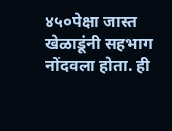४५०पेक्षा जास्त खेळाडूंनी सहभाग नोंदवला होता. ही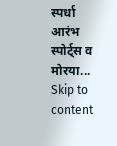स्पर्धा आरंभ स्पोर्ट्स व मोरया...
Skip to content